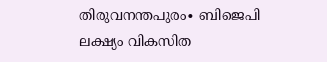തിരുവനന്തപുരം∙ ബിജെപി ലക്ഷ്യം വികസിത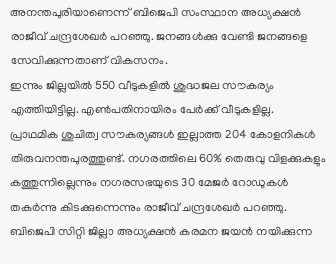അനന്തപുരിയാണെന്ന് ബിജെപി സംസ്ഥാന അധ്യക്ഷൻ രാജീവ് ചന്ദ്രശേഖർ പറഞ്ഞു. ജനങ്ങൾക്കു വേണ്ടി ജനങ്ങളെ സേവിക്കുന്നതാണ് വികസനം.
ഇന്നും ജില്ലയിൽ 550 വീടുകളിൽ ശുദ്ധജല സൗകര്യം എത്തിയിട്ടില്ല. എൺപതിനായിരം പേർക്ക് വീടുകളില്ല.
പ്രാഥമിക ശുചിത്വ സൗകര്യങ്ങൾ ഇല്ലാത്ത 204 കോളനികൾ തിരുവനന്തപുരത്തുണ്ട്. നഗരത്തിലെ 60% തെരുവു വിളക്കുകളും കത്തുന്നില്ലെന്നും നഗരസഭയുടെ 30 മേജർ റോഡുകൾ തകർന്നു കിടക്കുന്നെന്നും രാജീവ് ചന്ദ്രശേഖർ പറഞ്ഞു.
ബിജെപി സിറ്റി ജില്ലാ അധ്യക്ഷൻ കരമന ജയൻ നയിക്കുന്ന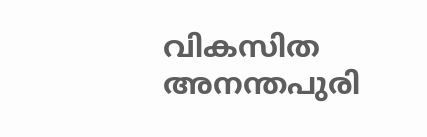വികസിത അനന്തപുരി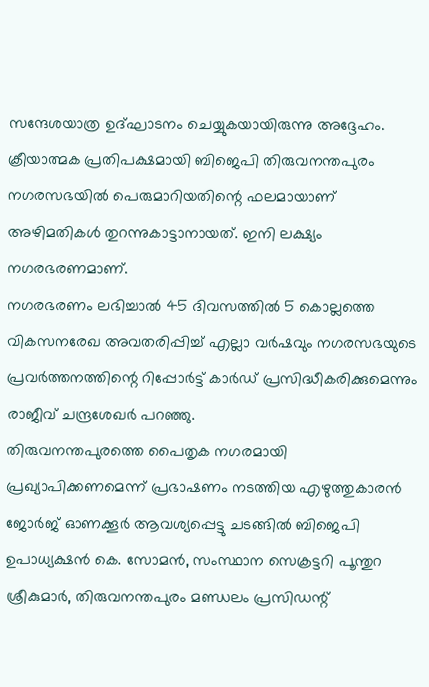സന്ദേശയാത്ര ഉദ്ഘാടനം ചെയ്യുകയായിരുന്നു അദ്ദേഹം.
ക്രീയാത്മക പ്രതിപക്ഷമായി ബിജെപി തിരുവനന്തപുരം നഗരസഭയിൽ പെരുമാറിയതിന്റെ ഫലമായാണ് അഴിമതികൾ തുറന്നുകാട്ടാനായത്. ഇനി ലക്ഷ്യം നഗരഭരണമാണ്.
നഗരഭരണം ലഭിച്ചാൽ 45 ദിവസത്തിൽ 5 കൊല്ലത്തെ വികസനരേഖ അവതരിപ്പിച്ച് എല്ലാ വർഷവും നഗരസഭയുടെ പ്രവർത്തനത്തിന്റെ റിപ്പോർട്ട് കാർഡ് പ്രസിദ്ധീകരിക്കുമെന്നും രാജീവ് ചന്ദ്രശേഖർ പറഞ്ഞു.
തിരുവനന്തപുരത്തെ പൈതൃക നഗരമായി പ്രഖ്യാപിക്കണമെന്ന് പ്രഭാഷണം നടത്തിയ എഴുത്തുകാരൻ ജോർജ് ഓണക്കൂർ ആവശ്യപ്പെട്ടു ചടങ്ങിൽ ബിജെപി ഉപാധ്യക്ഷൻ കെ. സോമൻ, സംസ്ഥാന സെക്രട്ടറി പൂന്തുറ ശ്രീകുമാർ, തിരുവനന്തപുരം മണ്ഡലം പ്രസിഡന്റ്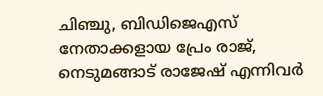ചിഞ്ചു, ബിഡിജെഎസ് നേതാക്കളായ പ്രേം രാജ്, നെടുമങ്ങാട് രാജേഷ് എന്നിവർ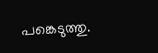പങ്കെടുത്തു.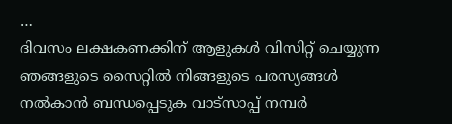…
ദിവസം ലക്ഷകണക്കിന് ആളുകൾ വിസിറ്റ് ചെയ്യുന്ന ഞങ്ങളുടെ സൈറ്റിൽ നിങ്ങളുടെ പരസ്യങ്ങൾ നൽകാൻ ബന്ധപ്പെടുക വാട്സാപ്പ് നമ്പർ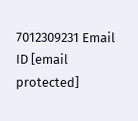7012309231 Email ID [email protected]